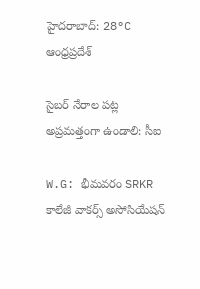హైదరాబాద్: 28°C
ఆంధ్రప్రదేశ్

సైబర్ నేరాల పట్ల అప్రమత్తంగా ఉండాలి: సీఐ

W.G: భీమవరం SRKR కాలేజీ వాకర్స్ అసోసియేషన్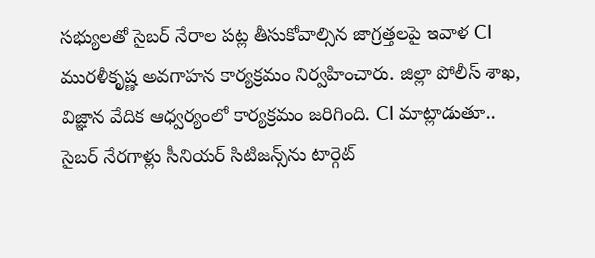సభ్యులతో సైబర్ నేరాల పట్ల తీసుకోవాల్సిన జాగ్రత్తలపై ఇవాళ CI మురళీకృష్ణ అవగాహన కార్యక్రమం నిర్వహించారు. జిల్లా పోలీస్ శాఖ, విజ్ఞాన వేదిక ఆధ్వర్యంలో కార్యక్రమం జరిగింది. CI మాట్లాడుతూ.. సైబర్ నేరగాళ్లు సీనియర్ సిటిజన్స్‌ను టార్గెట్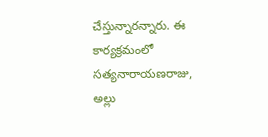చేస్తున్నారన్నారు. ఈ కార్యక్రమంలో సత్యనారాయణరాజు, అల్లు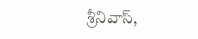శ్రీనివాస్,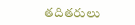తదితరులు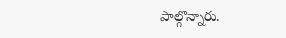పాల్గొన్నారు.